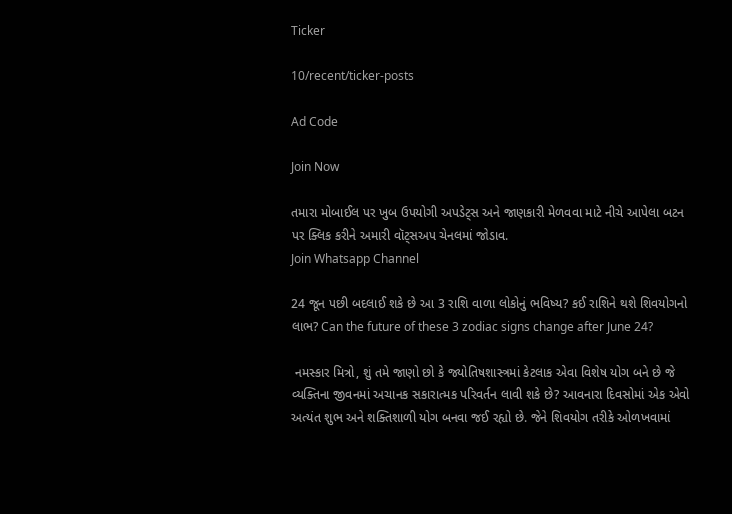Ticker

10/recent/ticker-posts

Ad Code

Join Now

તમારા મોબાઈલ પર ખુબ ઉપયોગી અપડેટ્સ અને જાણકારી મેળવવા માટે નીચે આપેલા બટન પર ક્લિક કરીને અમારી વૉટ્સઅપ ચેનલમાં જોડાવ.                                                                       Join Whatsapp Channel

24 જૂન પછી બદલાઈ શકે છે આ 3 રાશિ વાળા લોકોનું ભવિષ્ય? કઈ રાશિને થશે શિવયોગનો લાભ? Can the future of these 3 zodiac signs change after June 24?

 નમસ્કાર મિત્રો, શું તમે જાણો છો કે જ્યોતિષશાસ્ત્રમાં કેટલાક એવા વિશેષ યોગ બને છે જે વ્યક્તિના જીવનમાં અચાનક સકારાત્મક પરિવર્તન લાવી શકે છે? આવનારા દિવસોમાં એક એવો અત્યંત શુભ અને શક્તિશાળી યોગ બનવા જઈ રહ્યો છે. જેને શિવયોગ તરીકે ઓળખવામાં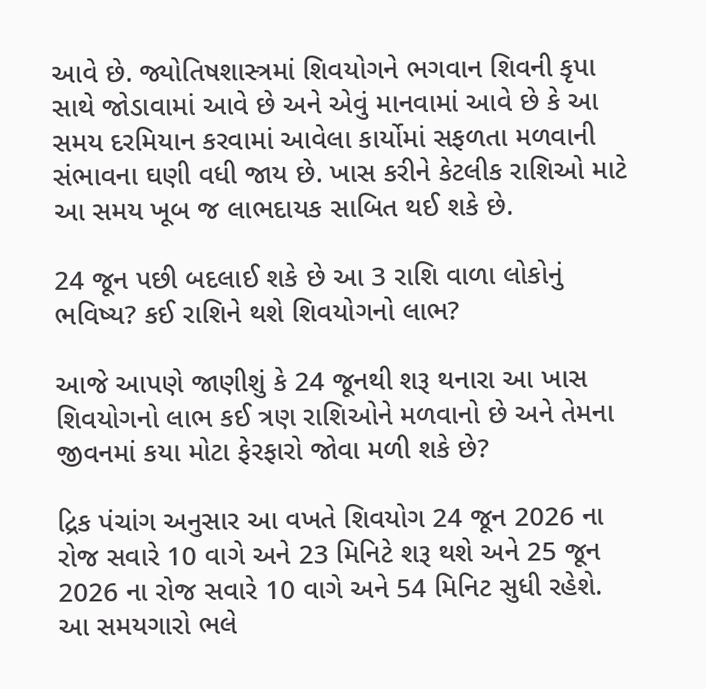આવે છે. જ્યોતિષશાસ્ત્રમાં શિવયોગને ભગવાન શિવની કૃપા સાથે જોડાવામાં આવે છે અને એવું માનવામાં આવે છે કે આ સમય દરમિયાન કરવામાં આવેલા કાર્યોમાં સફળતા મળવાની સંભાવના ઘણી વધી જાય છે. ખાસ કરીને કેટલીક રાશિઓ માટે આ સમય ખૂબ જ લાભદાયક સાબિત થઈ શકે છે.

24 જૂન પછી બદલાઈ શકે છે આ 3 રાશિ વાળા લોકોનું ભવિષ્ય? કઈ રાશિને થશે શિવયોગનો લાભ?

આજે આપણે જાણીશું કે 24 જૂનથી શરૂ થનારા આ ખાસ શિવયોગનો લાભ કઈ ત્રણ રાશિઓને મળવાનો છે અને તેમના જીવનમાં કયા મોટા ફેરફારો જોવા મળી શકે છે?

દ્રિક પંચાંગ અનુસાર આ વખતે શિવયોગ 24 જૂન 2026 ના રોજ સવારે 10 વાગે અને 23 મિનિટે શરૂ થશે અને 25 જૂન 2026 ના રોજ સવારે 10 વાગે અને 54 મિનિટ સુધી રહેશે. આ સમયગારો ભલે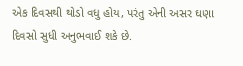એક દિવસથી થોડો વધુ હોય, પરંતુ એની અસર ઘણા દિવસો સુધી અનુભવાઈ શકે છે.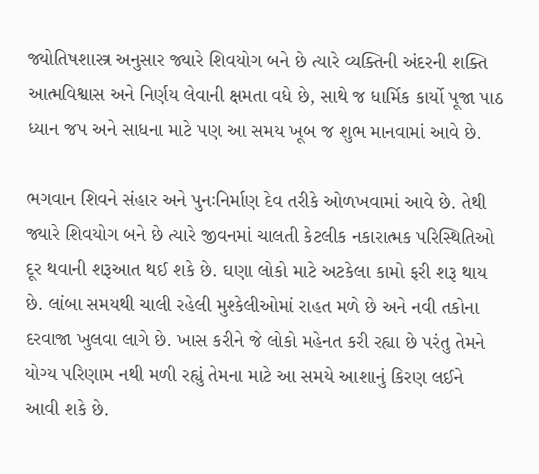જ્યોતિષશાસ્ત્ર અનુસાર જ્યારે શિવયોગ બને છે ત્યારે વ્યક્તિની અંદરની શક્તિ આત્મવિશ્વાસ અને નિર્ણય લેવાની ક્ષમતા વધે છે, સાથે જ ધાર્મિક કાર્યો પૂજા પાઠ ધ્યાન જપ અને સાધના માટે પણ આ સમય ખૂબ જ શુભ માનવામાં આવે છે.

ભગવાન શિવને સંહાર અને પુનઃનિર્માણ દેવ તરીકે ઓળખવામાં આવે છે. તેથી જ્યારે શિવયોગ બને છે ત્યારે જીવનમાં ચાલતી કેટલીક નકારાત્મક પરિસ્થિતિઓ દૂર થવાની શરૂઆત થઈ શકે છે. ઘણા લોકો માટે અટકેલા કામો ફરી શરૂ થાય છે. લાંબા સમયથી ચાલી રહેલી મુશ્કેલીઓમાં રાહત મળે છે અને નવી તકોના દરવાજા ખુલવા લાગે છે. ખાસ કરીને જે લોકો મહેનત કરી રહ્યા છે પરંતુ તેમને યોગ્ય પરિણામ નથી મળી રહ્યું તેમના માટે આ સમયે આશાનું કિરણ લઈને આવી શકે છે.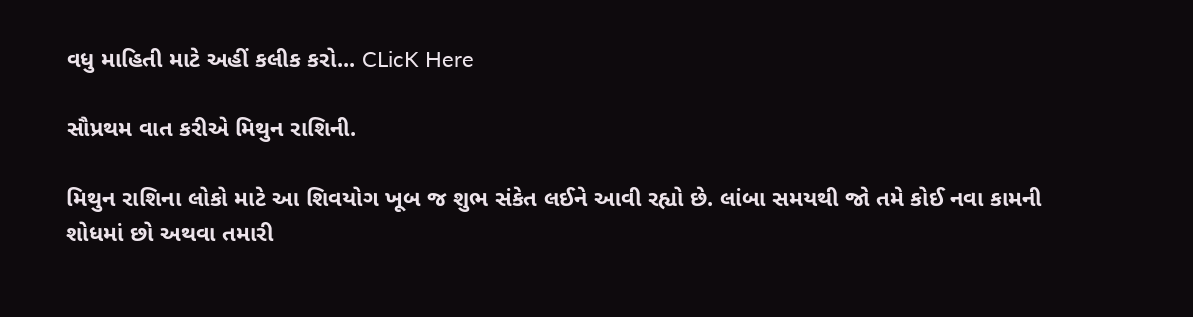વધુ માહિતી માટે અહીં કલીક કરો... CLicK Here

સૌપ્રથમ વાત કરીએ મિથુન રાશિની.

મિથુન રાશિના લોકો માટે આ શિવયોગ ખૂબ જ શુભ સંકેત લઈને આવી રહ્યો છે. લાંબા સમયથી જો તમે કોઈ નવા કામની શોધમાં છો અથવા તમારી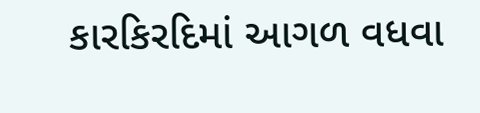કારકિરદિમાં આગળ વધવા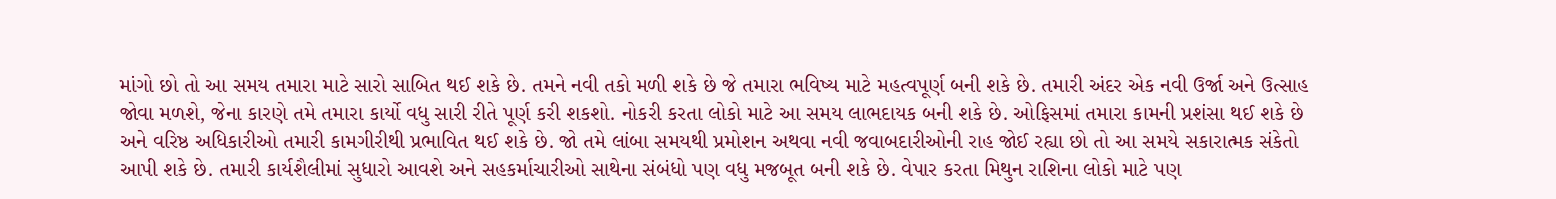માંગો છો તો આ સમય તમારા માટે સારો સાબિત થઈ શકે છે. તમને નવી તકો મળી શકે છે જે તમારા ભવિષ્ય માટે મહત્વપૂર્ણ બની શકે છે. તમારી અંદર એક નવી ઉર્જા અને ઉત્સાહ જોવા મળશે, જેના કારણે તમે તમારા કાર્યો વધુ સારી રીતે પૂર્ણ કરી શકશો. નોકરી કરતા લોકો માટે આ સમય લાભદાયક બની શકે છે. ઓફિસમાં તમારા કામની પ્રશંસા થઈ શકે છે અને વરિષ્ઠ અધિકારીઓ તમારી કામગીરીથી પ્રભાવિત થઈ શકે છે. જો તમે લાંબા સમયથી પ્રમોશન અથવા નવી જવાબદારીઓની રાહ જોઈ રહ્યા છો તો આ સમયે સકારાત્મક સંકેતો આપી શકે છે. તમારી કાર્યશૈલીમાં સુધારો આવશે અને સહકર્માચારીઓ સાથેના સંબંધો પણ વધુ મજબૂત બની શકે છે. વેપાર કરતા મિથુન રાશિના લોકો માટે પણ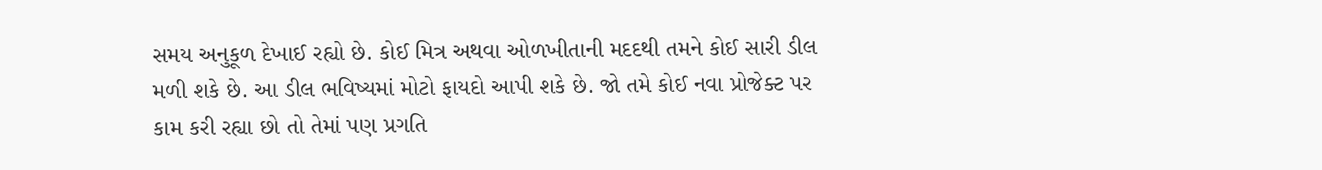સમય અનુકૂળ દેખાઈ રહ્યો છે. કોઈ મિત્ર અથવા ઓળખીતાની મદદથી તમને કોઈ સારી ડીલ મળી શકે છે. આ ડીલ ભવિષ્યમાં મોટો ફાયદો આપી શકે છે. જો તમે કોઈ નવા પ્રોજેક્ટ પર કામ કરી રહ્યા છો તો તેમાં પણ પ્રગતિ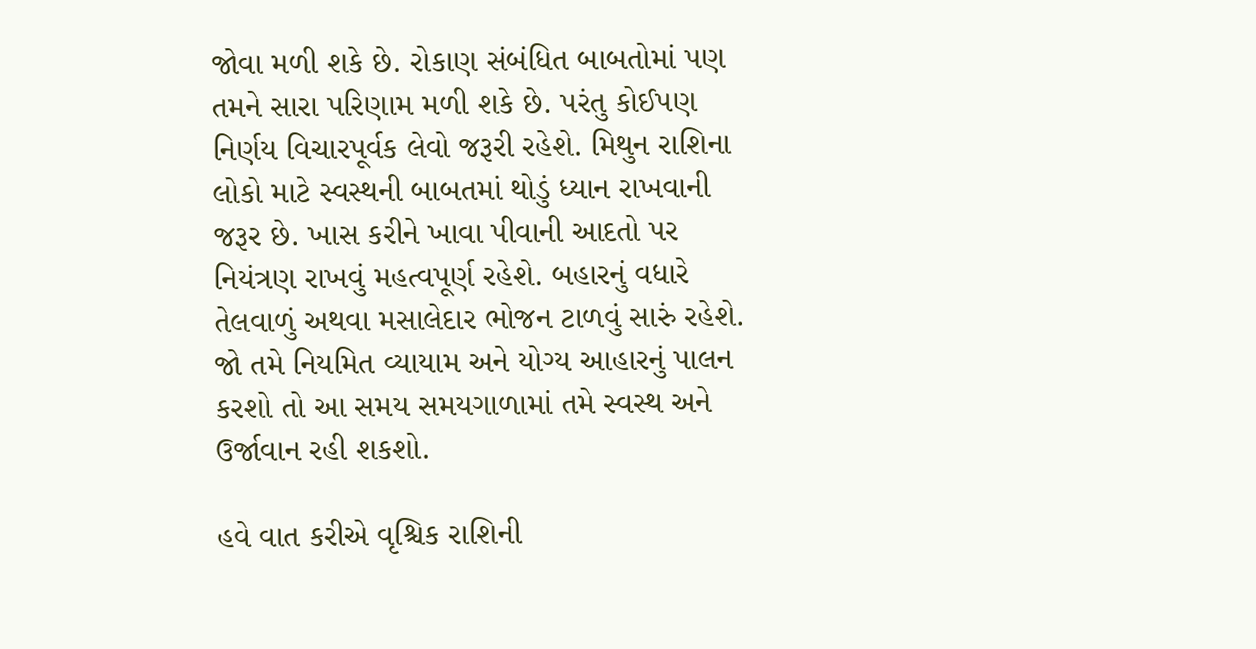જોવા મળી શકે છે. રોકાણ સંબંધિત બાબતોમાં પણ તમને સારા પરિણામ મળી શકે છે. પરંતુ કોઈપણ નિર્ણય વિચારપૂર્વક લેવો જરૂરી રહેશે. મિથુન રાશિના લોકો માટે સ્વસ્થની બાબતમાં થોડું ધ્યાન રાખવાની જરૂર છે. ખાસ કરીને ખાવા પીવાની આદતો પર નિયંત્રણ રાખવું મહત્વપૂર્ણ રહેશે. બહારનું વધારે તેલવાળું અથવા મસાલેદાર ભોજન ટાળવું સારું રહેશે. જો તમે નિયમિત વ્યાયામ અને યોગ્ય આહારનું પાલન કરશો તો આ સમય સમયગાળામાં તમે સ્વસ્થ અને ઉર્જાવાન રહી શકશો.

હવે વાત કરીએ વૃશ્ચિક રાશિની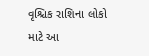વૃશ્ચિક રાશિના લોકો માટે આ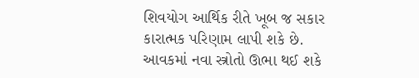શિવયોગ આર્થિક રીતે ખૂબ જ સકાર કારાત્મક પરિણામ લાપી શકે છે. આવકમાં નવા સ્ત્રોતો ઊભા થઈ શકે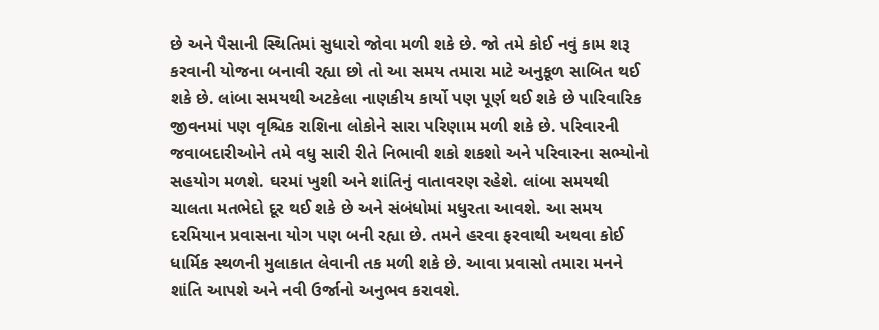છે અને પૈસાની સ્થિતિમાં સુધારો જોવા મળી શકે છે. જો તમે કોઈ નવું કામ શરૂ કરવાની યોજના બનાવી રહ્યા છો તો આ સમય તમારા માટે અનુકૂળ સાબિત થઈ શકે છે. લાંબા સમયથી અટકેલા નાણકીય કાર્યો પણ પૂર્ણ થઈ શકે છે પારિવારિક જીવનમાં પણ વૃશ્ચિક રાશિના લોકોને સારા પરિણામ મળી શકે છે. પરિવારની જવાબદારીઓને તમે વધુ સારી રીતે નિભાવી શકો શકશો અને પરિવારના સભ્યોનો સહયોગ મળશે. ઘરમાં ખુશી અને શાંતિનું વાતાવરણ રહેશે. લાંબા સમયથી ચાલતા મતભેદો દૂર થઈ શકે છે અને સંબંધોમાં મધુરતા આવશે. આ સમય દરમિયાન પ્રવાસના યોગ પણ બની રહ્યા છે. તમને હરવા ફરવાથી અથવા કોઈ ધાર્મિક સ્થળની મુલાકાત લેવાની તક મળી શકે છે. આવા પ્રવાસો તમારા મનને શાંતિ આપશે અને નવી ઉર્જાનો અનુભવ કરાવશે.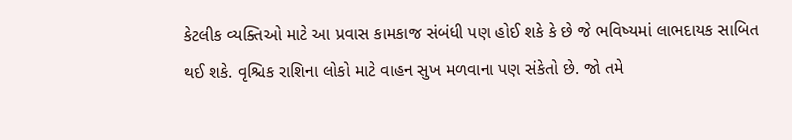કેટલીક વ્યક્તિઓ માટે આ પ્રવાસ કામકાજ સંબંધી પણ હોઈ શકે કે છે જે ભવિષ્યમાં લાભદાયક સાબિત થઈ શકે. વૃશ્ચિક રાશિના લોકો માટે વાહન સુખ મળવાના પણ સંકેતો છે. જો તમે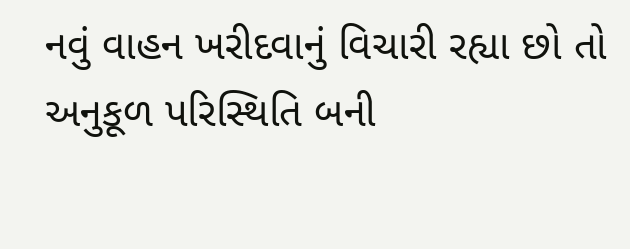નવું વાહન ખરીદવાનું વિચારી રહ્યા છો તો અનુકૂળ પરિસ્થિતિ બની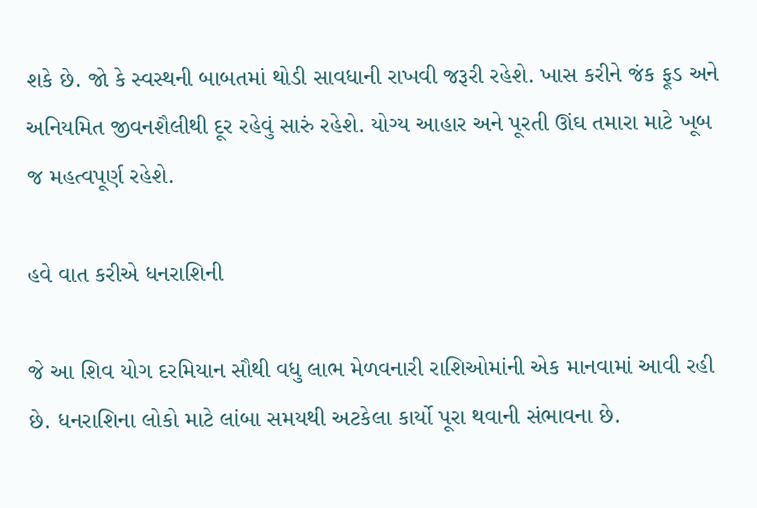શકે છે. જો કે સ્વસ્થની બાબતમાં થોડી સાવધાની રાખવી જરૂરી રહેશે. ખાસ કરીને જંક ફૂડ અને અનિયમિત જીવનશૈલીથી દૂર રહેવું સારું રહેશે. યોગ્ય આહાર અને પૂરતી ઊંઘ તમારા માટે ખૂબ જ મહત્વપૂર્ણ રહેશે.

હવે વાત કરીએ ધનરાશિની

જે આ શિવ યોગ દરમિયાન સૌથી વધુ લાભ મેળવનારી રાશિઓમાંની એક માનવામાં આવી રહી છે. ધનરાશિના લોકો માટે લાંબા સમયથી અટકેલા કાર્યો પૂરા થવાની સંભાવના છે.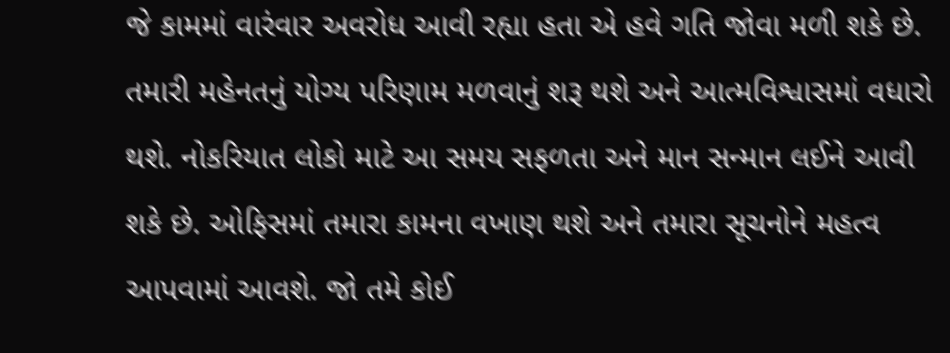જે કામમાં વારંવાર અવરોધ આવી રહ્યા હતા એ હવે ગતિ જોવા મળી શકે છે. તમારી મહેનતનું યોગ્ય પરિણામ મળવાનું શરૂ થશે અને આત્મવિશ્વાસમાં વધારો થશે. નોકરિયાત લોકો માટે આ સમય સફળતા અને માન સન્માન લઈને આવી શકે છે. ઓફિસમાં તમારા કામના વખાણ થશે અને તમારા સૂચનોને મહત્વ આપવામાં આવશે. જો તમે કોઈ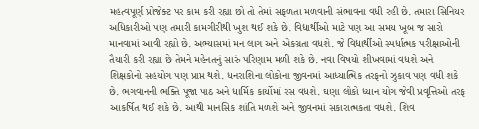મહત્વપૂર્ણ પ્રોજેક્ટ પર કામ કરી રહ્યા છો તો તેમાં સફળતા મળવાની સંભાવના વધી રહી છે. તમારા સિનિયર અધિકારીઓ પણ તમારી કામગીરીથી ખુશ થઈ શકે છે. વિદ્યાર્થીઓ માટે પણ આ સમય ખૂબ જ સારો માનવામાં આવી રહ્યો છે. અભ્યાસમાં મન લાગ અને એકગ્રતા વધશે. જે વિદ્યાર્થીઓ સ્પર્ધાત્મક પરીક્ષાઓની તૈયારી કરી રહ્યા છે તેમને મહેનતનું સારું પરિણામ મળી શકે છે. નવા વિષયો શીખવામાં વધશે અને શિક્ષકોનો સહયોગ પણ પ્રાપ્ત થશે. ધનરાશિના લોકોના જીવનમાં આધ્યાત્મિક તરફનો ઝુકાવ પણ વધી શકે છે. ભગવાનની ભક્તિ પૂજા પાઠ અને ધાર્મિક કાર્યોમાં રસ વધશે. ઘણા લોકો ધ્યાન યોગ જેવી પ્રવૃત્તિઓ તરફ આકર્ષિત થઈ શકે છે. આથી માનસિક શાંતિ મળશે અને જીવનમાં સકારાત્મકતા વધશે. શિવ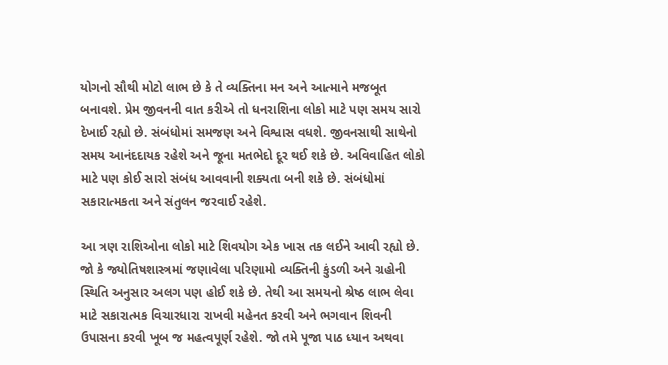યોગનો સૌથી મોટો લાભ છે કે તે વ્યક્તિના મન અને આત્માને મજબૂત બનાવશે. પ્રેમ જીવનની વાત કરીએ તો ધનરાશિના લોકો માટે પણ સમય સારો દેખાઈ રહ્યો છે. સંબંધોમાં સમજણ અને વિશ્વાસ વધશે. જીવનસાથી સાથેનો સમય આનંદદાયક રહેશે અને જૂના મતભેદો દૂર થઈ શકે છે. અવિવાહિત લોકો માટે પણ કોઈ સારો સંબંધ આવવાની શક્યતા બની શકે છે. સંબંધોમાં સકારાત્મકતા અને સંતુલન જરવાઈ રહેશે.

આ ત્રણ રાશિઓના લોકો માટે શિવયોગ એક ખાસ તક લઈને આવી રહ્યો છે. જો કે જ્યોતિષશાસ્ત્રમાં જણાવેલા પરિણામો વ્યક્તિની કુંડળી અને ગ્રહોની સ્થિતિ અનુસાર અલગ પણ હોઈ શકે છે. તેથી આ સમયનો શ્રેષ્ઠ લાભ લેવા માટે સકારાત્મક વિચારધારા રાખવી મહેનત કરવી અને ભગવાન શિવની ઉપાસના કરવી ખૂબ જ મહત્વપૂર્ણ રહેશે. જો તમે પૂજા પાઠ ધ્યાન અથવા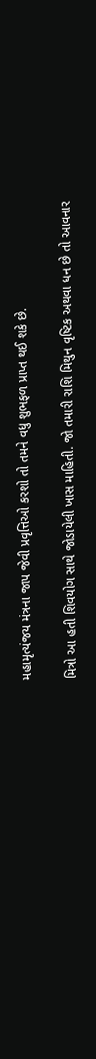મહામૃત્યંજય મંત્રના જાપ જેવી પ્રવૃત્તિઓ કરશો તો તમને વધુ શુભફળ પ્રાપ્ત થઈ શકે છે.

મિત્રો આ હતી શિવયોગ સાથે જોડાયેલી ખાસ માહિતી. જો તમારી રાશિ મિથુન વૃષ્ટિક અથવા ધન છે તો આવનાર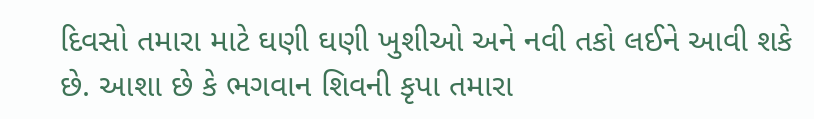દિવસો તમારા માટે ઘણી ઘણી ખુશીઓ અને નવી તકો લઈને આવી શકે છે. આશા છે કે ભગવાન શિવની કૃપા તમારા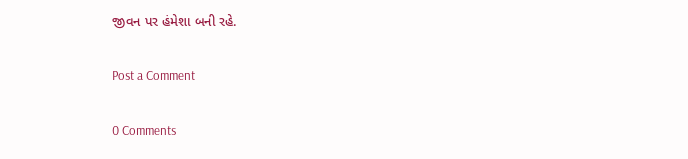જીવન પર હંમેશા બની રહે.

Post a Comment

0 Comments